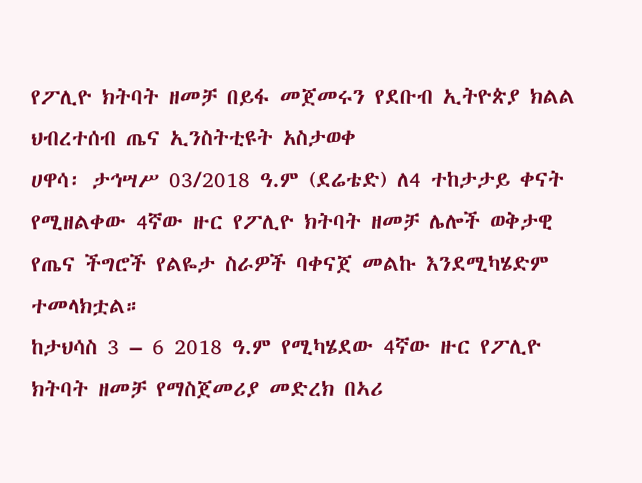የፖሊዮ ክትባት ዘመቻ በይፋ መጀመሩን የደቡብ ኢትዮጵያ ክልል ህብረተሰብ ጤና ኢንስትቲዩት አስታወቀ
ሀዋሳ፡ ታኅሣሥ 03/2018 ዓ.ም (ደሬቴድ) ለ4 ተከታታይ ቀናት የሚዘልቀው 4ኛው ዙር የፖሊዮ ክትባት ዘመቻ ሌሎች ወቅታዊ የጤና ችግሮች የልዬታ ስራዎች ባቀናጀ መልኩ እንደሚካሄድም ተመላክቷል።
ከታህሳስ 3 – 6 2018 ዓ.ም የሚካሄደው 4ኛው ዙር የፖሊዮ ክትባት ዘመቻ የማስጀመሪያ መድረክ በኣሪ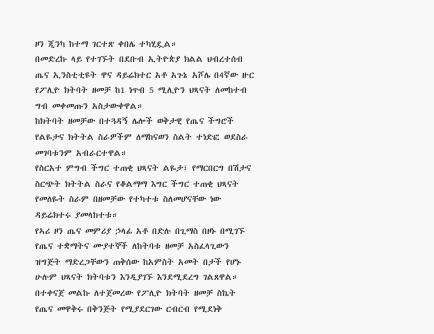ዞን ጂንካ ከተማ ገርተጽ ቀበሌ ተካሂዷል።
በመድረኩ ላይ የተገኙት በደቡብ ኢትዮጵያ ክልል ህብረተሰብ ጤና ኢንስቲቲዩት ዋና ዳይሬክተር አቶ አጉኔ አሾሌ በ4ኛው ዙር የፖሊዮ ክትባት ዘመቻ ከ1 ነጥብ 5 ሚሊዮን ህጻናት ለመከተብ ግብ መቀመጡን አስታውቀዋል።
ከክትባት ዘመቻው በተጓዳኝ ሌሎች ወቅታዊ የጤና ችግሮች የልዬታና ክትትል ስራዎችም ለማከናወን ስልት ተነድፎ ወደስራ መገባቱንም አብራርተዋል።
የስርአተ ምግብ ችግር ተጠቂ ህጻናት ልዬታ፣ የማርበርግ በሽታና ስርጭት ክትትል ስራና የቆልማማ እግር ችግር ተጠቂ ህጻናት የመለዬት ስራም በዘመቻው የተካተቱ ስለመሆናቸው ነው ዳይሬክተሩ ያመላከተቱ።
የኣሪ ዞን ጤና መምሪያ ኃላፊ አቶ በድሉ በጊማስ በዞኑ በሚገኙ የጤና ተቋማትና ሙያተኞች ለከትባቱ ዘመቻ አስፈላጊውን ዝግጅት ማድረጋቸውን ጠቅሰው ከአምስት አመት በታች የሆኑ ሁሉም ህጻናት ክትባቱን እንዲያገኙ እንደሚደረግ ገልጸዋል።
በተቀናጀ መልኩ ለተጀመረው የፖሊዮ ክትባት ዘመቻ ስኬት የጤና መዋቅሩ በቅንጅት የሚያደርገው ርብርብ የሚደነቅ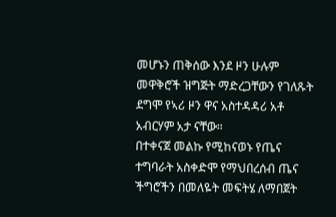መሆኑን ጠቅሰው እንደ ዞን ሁሉም መዋቅሮች ዝግጅት ማድረጋቸውን የገለጹት ደግሞ የኣሪ ዞን ዋና አስተዳዳሪ አቶ አብርሃም አታ ናቸው።
በተቀናጀ መልኩ የሚከናወኑ የጤና ተግባራት አስቀድሞ የማህበረሰብ ጤና ችግሮችን በመለዬት መፍትሄ ለማበጀት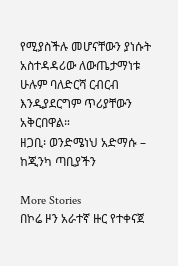የሚያስችሉ መሆናቸውን ያነሱት አስተዳዳሪው ለውጤታማነቱ ሁሉም ባለድርሻ ርብርብ እንዲያደርግም ጥሪያቸውን አቅርበዋል።
ዘጋቢ፡ ወንድሜነህ አድማሱ – ከጂንካ ጣቢያችን

More Stories
በኮሬ ዞን አራተኛ ዙር የተቀናጀ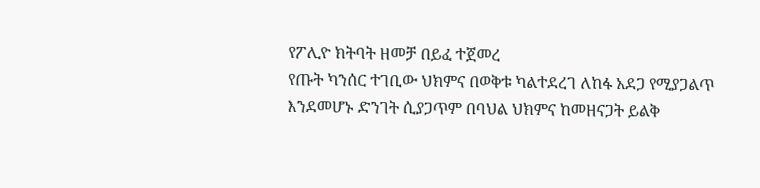የፖሊዮ ክትባት ዘመቻ በይፈ ተጀመረ
የጡት ካንሰር ተገቢው ህክምና በወቅቱ ካልተደረገ ለከፋ አደጋ የሚያጋልጥ እንደመሆኑ ድንገት ሲያጋጥም በባህል ህክምና ከመዘናጋት ይልቅ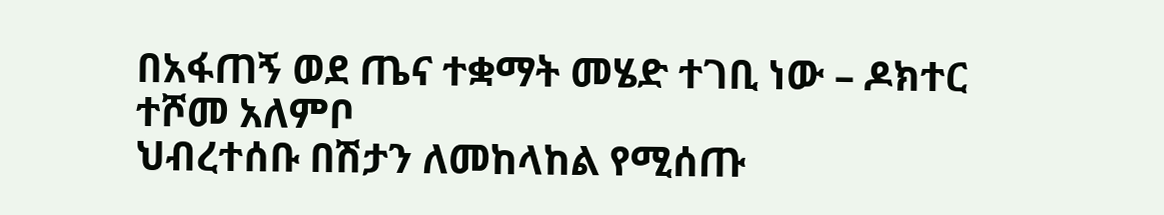በአፋጠኝ ወደ ጤና ተቋማት መሄድ ተገቢ ነው – ዶክተር ተሾመ አለምቦ
ህብረተሰቡ በሽታን ለመከላከል የሚሰጡ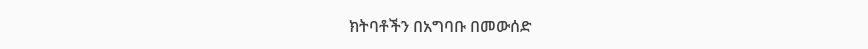ክትባቶችን በአግባቡ በመውሰድ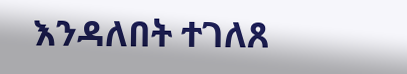እንዳለበት ተገለጸ